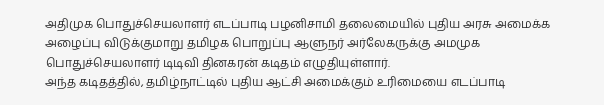அதிமுக பொதுச்செயலாளர் எடப்பாடி பழனிசாமி தலைமையில் புதிய அரசு அமைக்க அழைப்பு விடுக்குமாறு தமிழக பொறுப்பு ஆளுநர் அர்லேகருக்கு அமமுக பொதுச்செயலாளர் டிடிவி தினகரன் கடிதம் எழுதியுள்ளார்.
அந்த கடிதத்தில், தமிழ்நாட்டில் புதிய ஆட்சி அமைக்கும் உரிமையை எடப்பாடி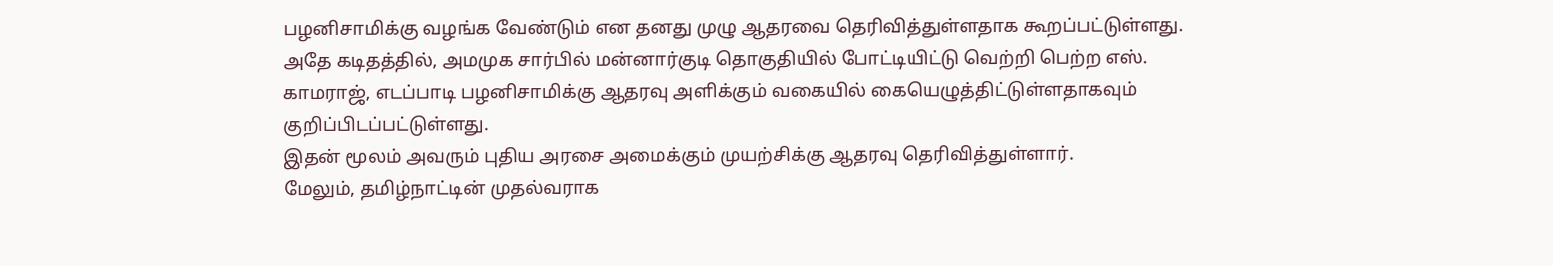பழனிசாமிக்கு வழங்க வேண்டும் என தனது முழு ஆதரவை தெரிவித்துள்ளதாக கூறப்பட்டுள்ளது.
அதே கடிதத்தில், அமமுக சார்பில் மன்னார்குடி தொகுதியில் போட்டியிட்டு வெற்றி பெற்ற எஸ். காமராஜ், எடப்பாடி பழனிசாமிக்கு ஆதரவு அளிக்கும் வகையில் கையெழுத்திட்டுள்ளதாகவும் குறிப்பிடப்பட்டுள்ளது.
இதன் மூலம் அவரும் புதிய அரசை அமைக்கும் முயற்சிக்கு ஆதரவு தெரிவித்துள்ளார்.
மேலும், தமிழ்நாட்டின் முதல்வராக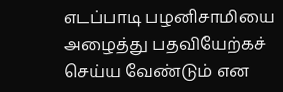எடப்பாடி பழனிசாமியை அழைத்து பதவியேற்கச் செய்ய வேண்டும் என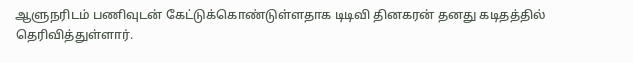ஆளுநரிடம் பணிவுடன் கேட்டுக்கொண்டுள்ளதாக டிடிவி தினகரன் தனது கடிதத்தில் தெரிவித்துள்ளார்.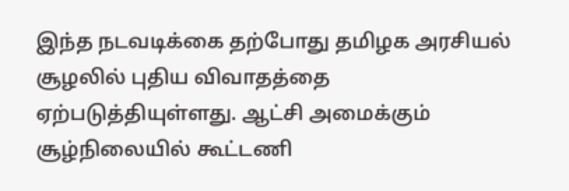இந்த நடவடிக்கை தற்போது தமிழக அரசியல் சூழலில் புதிய விவாதத்தை ஏற்படுத்தியுள்ளது. ஆட்சி அமைக்கும் சூழ்நிலையில் கூட்டணி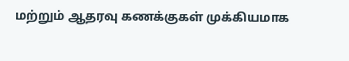மற்றும் ஆதரவு கணக்குகள் முக்கியமாக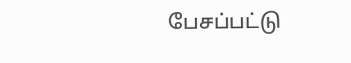பேசப்பட்டு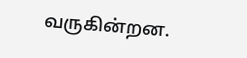வருகின்றன.